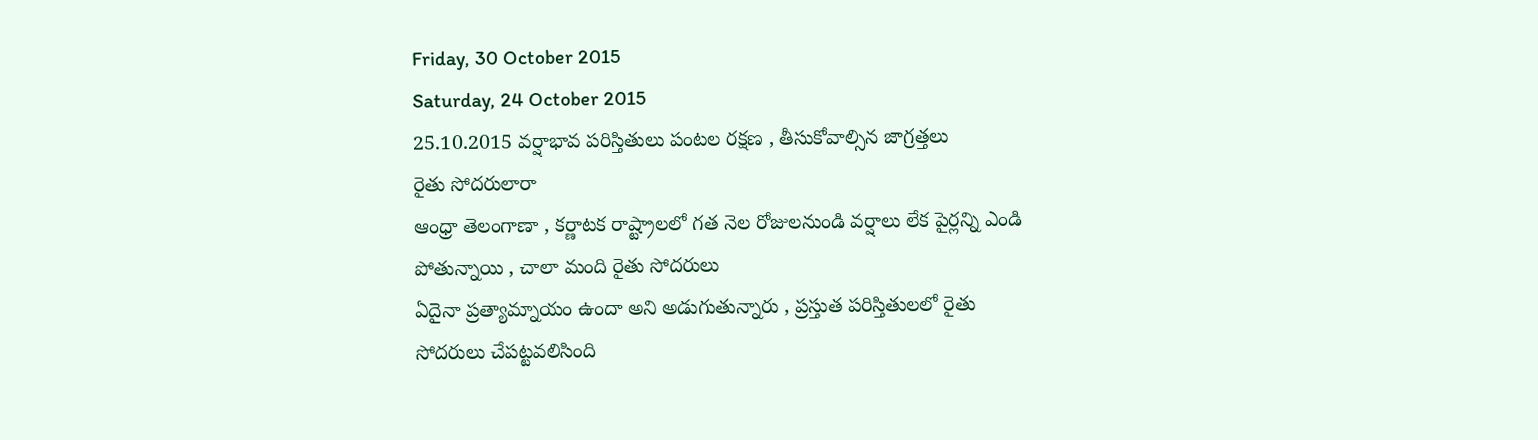Friday, 30 October 2015
Saturday, 24 October 2015
25.10.2015 వర్షాభావ పరిస్తితులు పంటల రక్షణ , తీసుకోవాల్సిన జాగ్రత్తలు
రైతు సోదరులారా
ఆంధ్రా తెలంగాణా , కర్ణాటక రాష్ట్రాలలో గత నెల రోజులనుండి వర్షాలు లేక పైర్లన్ని ఎండి పోతున్నాయి , చాలా మంది రైతు సోదరులు
ఏదైనా ప్రత్యామ్నాయం ఉందా అని అడుగుతున్నారు , ప్రస్తుత పరిస్తితులలో రైతు
సోదరులు చేపట్టవలిసింది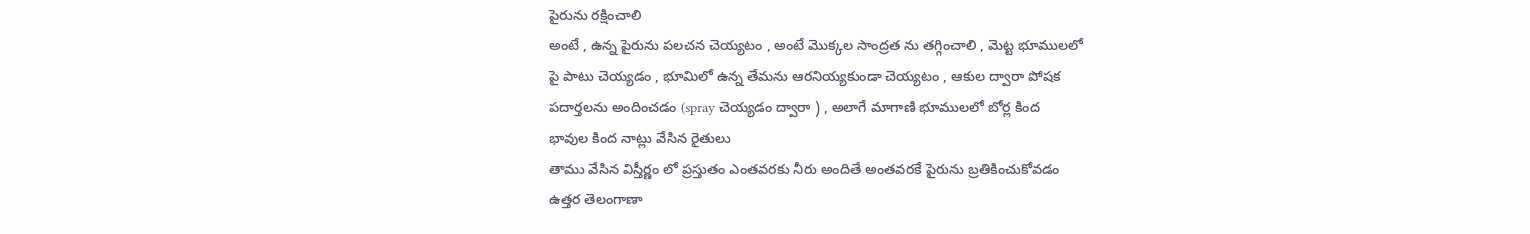పైరును రక్షించాలి
అంటే , ఉన్న పైరును పలచన చెయ్యటం , అంటే మొక్కల సాంద్రత ను తగ్గించాలి , మెట్ట భూములలో
పై పాటు చెయ్యడం , భూమిలో ఉన్న తేమను ఆరనియ్యకుండా చెయ్యటం , ఆకుల ద్వారా పోషక
పదార్తలను అందించడం (spray చెయ్యడం ద్వారా ) , అలాగే మాగాణి భూములలో బోర్ల కింద
భావుల కింద నాట్లు వేసిన రైతులు
తాము వేసిన విస్తీర్ణం లో ప్రస్తుతం ఎంతవరకు నీరు అందితే అంతవరకే పైరును బ్రతికించుకోవడం
ఉత్తర తెలంగాణా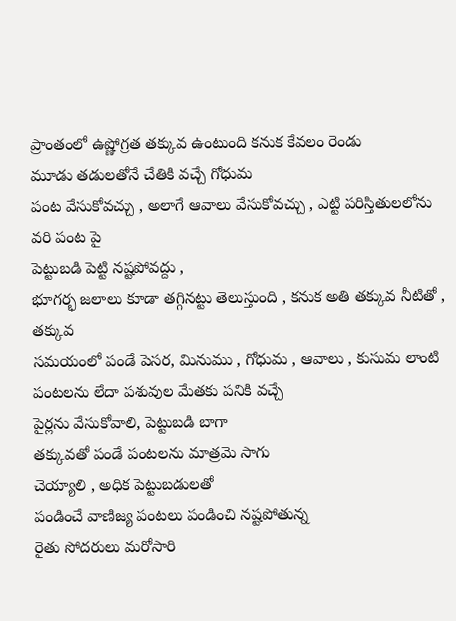ప్రాంతంలో ఉష్ణోగ్రత తక్కువ ఉంటుంది కనుక కేవలం రెండు
మూడు తడులతోనే చేతికి వచ్చే గోధుమ
పంట వేసుకోవచ్చు , అలాగే ఆవాలు వేసుకోవచ్చు , ఎట్టి పరిస్తితులలోను వరి పంట పై
పెట్టుబడి పెట్టి నష్టపోవద్దు ,
భూగర్భ జలాలు కూడా తగ్గినట్టు తెలుస్తుంది , కనుక అతి తక్కువ నీటితో , తక్కువ
సమయంలో పండే పెసర, మినుము , గోధుమ , ఆవాలు , కుసుమ లాంటి పంటలను లేదా పశువుల మేతకు పనికి వచ్చే
పైర్లను వేసుకోవాలి, పెట్టుబడి బాగా
తక్కువతో పండే పంటలను మాత్రమె సాగు
చెయ్యాలి , అధిక పెట్టుబడులతో
పండించే వాణిజ్య పంటలు పండించి నష్టపోతున్న
రైతు సోదరులు మరోసారి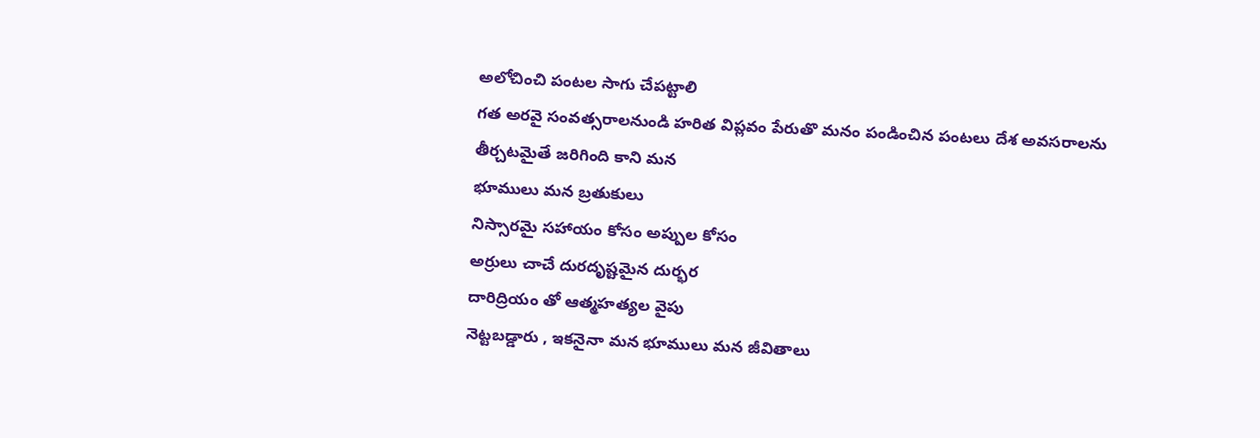అలోచించి పంటల సాగు చేపట్టాలి
గత అరవై సంవత్సరాలనుండి హరిత విప్లవం పేరుతొ మనం పండించిన పంటలు దేశ అవసరాలను
తీర్చటమైతే జరిగింది కాని మన
భూములు మన బ్రతుకులు
నిస్సారమై సహాయం కోసం అప్పుల కోసం
అర్రులు చాచే దురదృష్టమైన దుర్భర
దారిద్రియం తో ఆత్మహత్యల వైపు
నెట్టబడ్డారు , ఇకనైనా మన భూములు మన జీవితాలు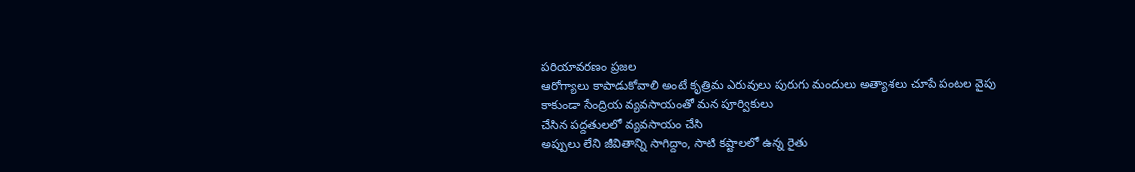పరియావరణం ప్రజల
ఆరోగ్యాలు కాపాడుకోవాలి అంటే కృత్రిమ ఎరువులు పురుగు మందులు అత్యాశలు చూపే పంటల వైపు
కాకుండా సేంద్రియ వ్యవసాయంతో మన పూర్వికులు
చేసిన పద్దతులలో వ్యవసాయం చేసి
అప్పులు లేని జీవితాన్ని సాగిద్దాం, సాటి కష్టాలలో ఉన్న రైతు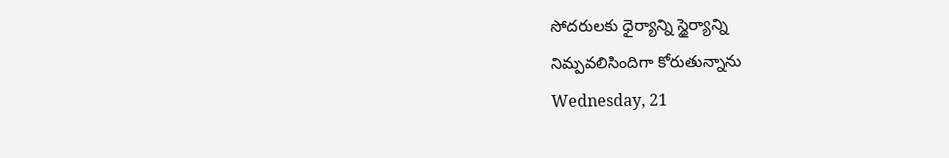సోదరులకు ధైర్యాన్ని స్థైర్యాన్ని
నిమ్పవలిసిందిగా కోరుతున్నాను
Wednesday, 21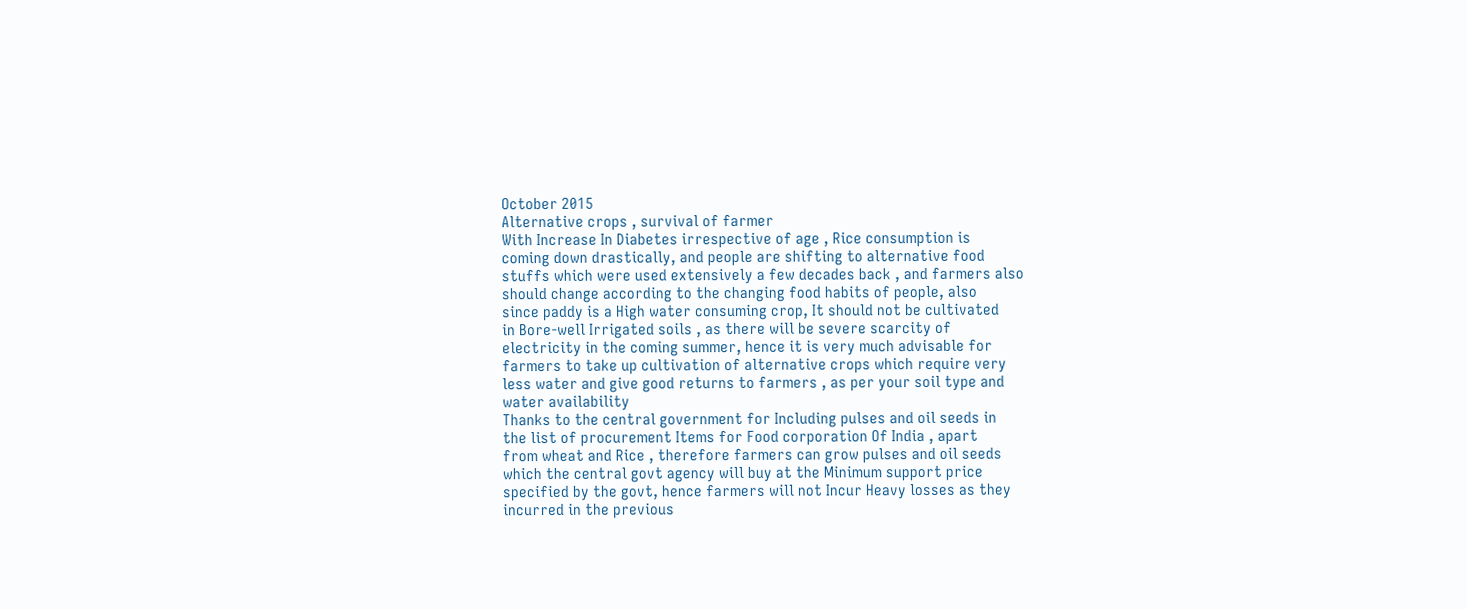October 2015
Alternative crops , survival of farmer
With Increase In Diabetes irrespective of age , Rice consumption is
coming down drastically, and people are shifting to alternative food
stuffs which were used extensively a few decades back , and farmers also
should change according to the changing food habits of people, also
since paddy is a High water consuming crop, It should not be cultivated
in Bore-well Irrigated soils , as there will be severe scarcity of
electricity in the coming summer, hence it is very much advisable for
farmers to take up cultivation of alternative crops which require very
less water and give good returns to farmers , as per your soil type and
water availability
Thanks to the central government for Including pulses and oil seeds in
the list of procurement Items for Food corporation Of India , apart
from wheat and Rice , therefore farmers can grow pulses and oil seeds
which the central govt agency will buy at the Minimum support price
specified by the govt, hence farmers will not Incur Heavy losses as they
incurred in the previous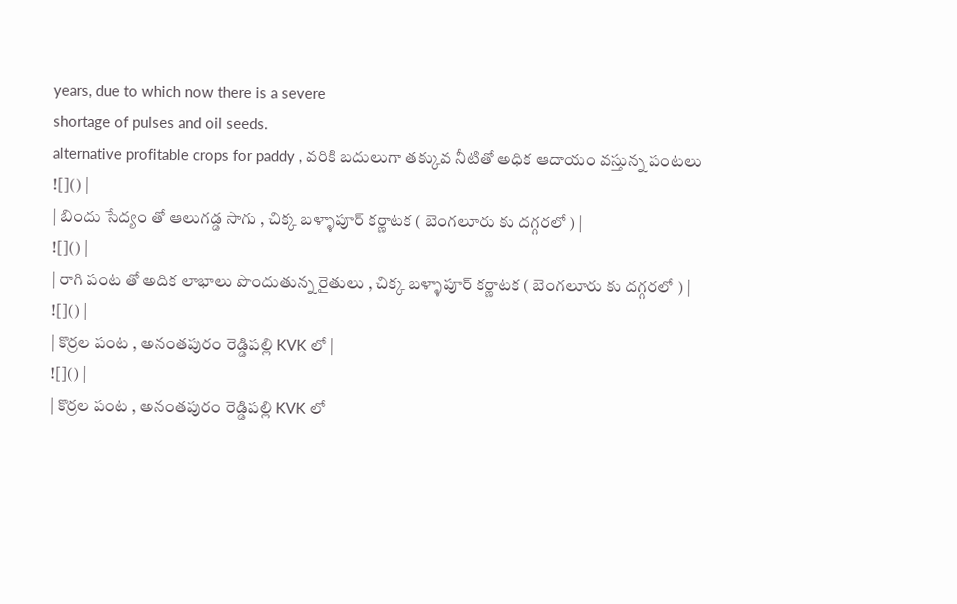years, due to which now there is a severe
shortage of pulses and oil seeds.
alternative profitable crops for paddy , వరికి బదులుగా తక్కువ నీటితో అధిక ఆదాయం వస్తున్న పంటలు
![]() |
| బిందు సేద్యం తో ఆలుగడ్డ సాగు , చిక్క బళ్ళాపూర్ కర్ణాటక ( బెంగలూరు కు దగ్గరలో ) |
![]() |
| రాగి పంట తో అదిక లాభాలు పొందుతున్న రైతులు , చిక్క బళ్ళాపూర్ కర్ణాటక ( బెంగలూరు కు దగ్గరలో ) |
![]() |
| కొర్రల పంట , అనంతపురం రెడ్డిపల్లి KVK లో |
![]() |
| కొర్రల పంట , అనంతపురం రెడ్డిపల్లి KVK లో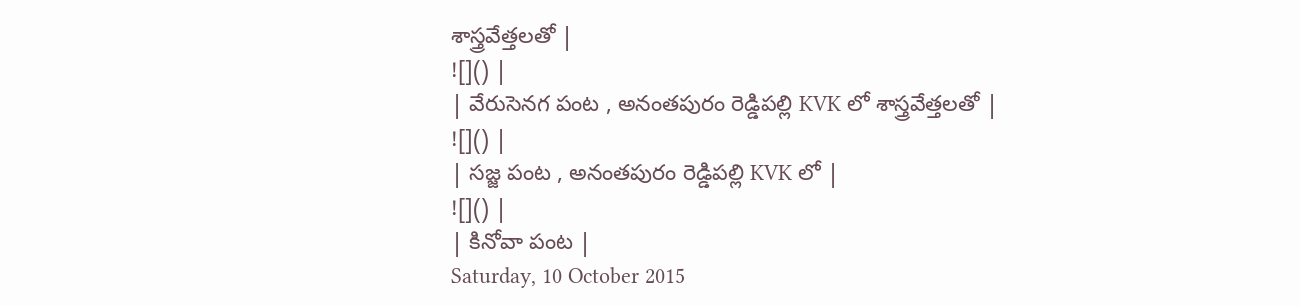శాస్త్రవేత్తలతో |
![]() |
| వేరుసెనగ పంట , అనంతపురం రెడ్డిపల్లి KVK లో శాస్త్రవేత్తలతో |
![]() |
| సజ్జ పంట , అనంతపురం రెడ్డిపల్లి KVK లో |
![]() |
| కినోవా పంట |
Saturday, 10 October 2015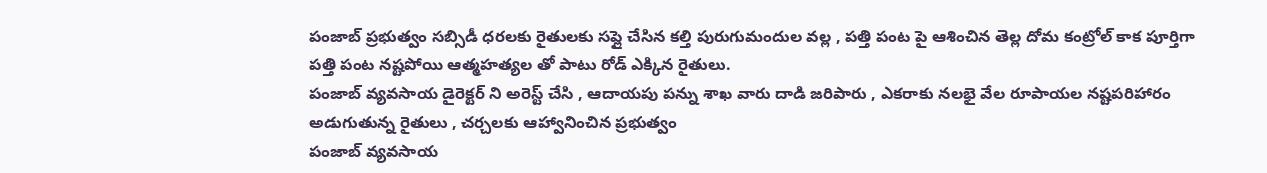పంజాబ్ ప్రభుత్వం సబ్సిడీ ధరలకు రైతులకు సప్లై చేసిన కల్తి పురుగుమందుల వల్ల , పత్తి పంట పై ఆశించిన తెల్ల దోమ కంట్రోల్ కాక పూర్తిగా పత్తి పంట నష్టపోయి ఆత్మహత్యల తో పాటు రోడ్ ఎక్కిన రైతులు.
పంజాబ్ వ్యవసాయ డైరెక్టర్ ని అరెస్ట్ చేసి , ఆదాయపు పన్ను శాఖ వారు దాడి జరిపారు , ఎకరాకు నలభై వేల రూపాయల నష్టపరిహారం అడుగుతున్న రైతులు , చర్చలకు ఆహ్వానించిన ప్రభుత్వం
పంజాబ్ వ్యవసాయ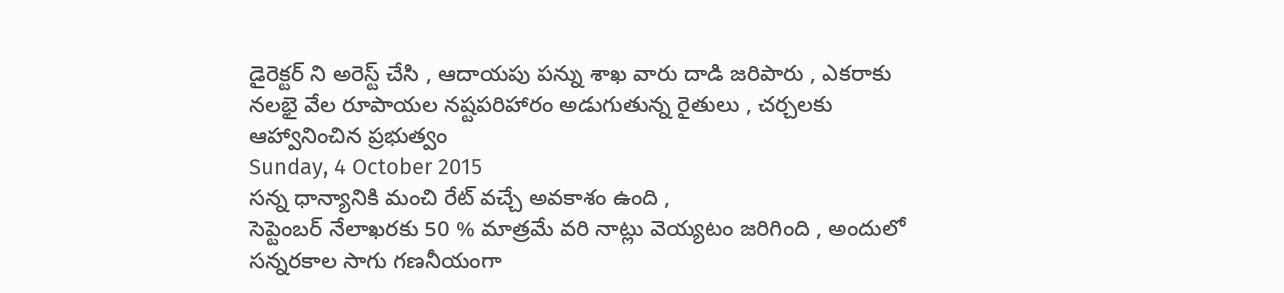డైరెక్టర్ ని అరెస్ట్ చేసి , ఆదాయపు పన్ను శాఖ వారు దాడి జరిపారు , ఎకరాకు నలభై వేల రూపాయల నష్టపరిహారం అడుగుతున్న రైతులు , చర్చలకు ఆహ్వానించిన ప్రభుత్వం
Sunday, 4 October 2015
సన్న ధాన్యానికి మంచి రేట్ వచ్చే అవకాశం ఉంది ,
సెప్టెంబర్ నేలాఖరకు 50 % మాత్రమే వరి నాట్లు వెయ్యటం జరిగింది , అందులో సన్నరకాల సాగు గణనీయంగా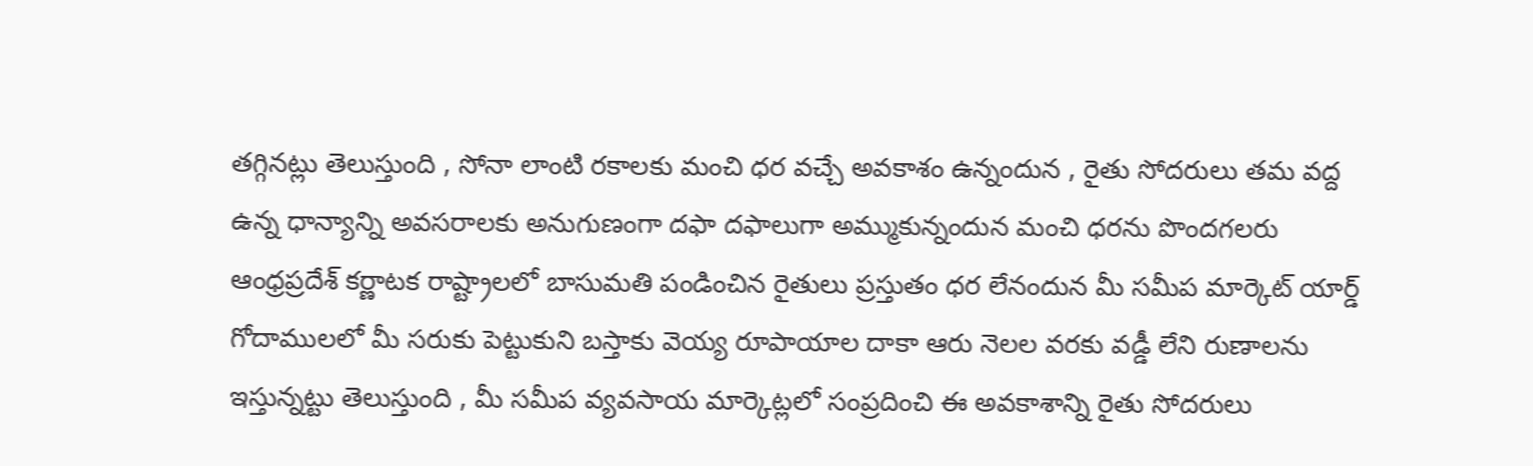తగ్గినట్లు తెలుస్తుంది , సోనా లాంటి రకాలకు మంచి ధర వచ్చే అవకాశం ఉన్నందున , రైతు సోదరులు తమ వద్ద ఉన్న ధాన్యాన్ని అవసరాలకు అనుగుణంగా దఫా దఫాలుగా అమ్ముకున్నందున మంచి ధరను పొందగలరు
ఆంధ్రప్రదేశ్ కర్ణాటక రాష్ట్రాలలో బాసుమతి పండించిన రైతులు ప్రస్తుతం ధర లేనందున మీ సమీప మార్కెట్ యార్డ్ గోదాములలో మీ సరుకు పెట్టుకుని బస్తాకు వెయ్య రూపాయాల దాకా ఆరు నెలల వరకు వడ్డీ లేని రుణాలను ఇస్తున్నట్టు తెలుస్తుంది , మీ సమీప వ్యవసాయ మార్కెట్లలో సంప్రదించి ఈ అవకాశాన్ని రైతు సోదరులు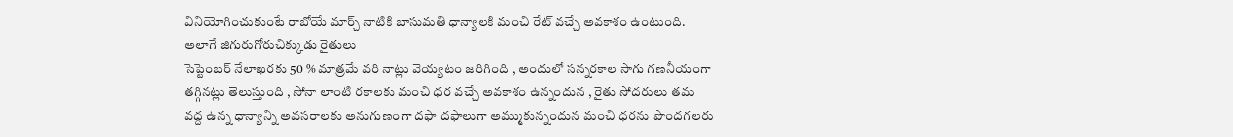వినియోగించుకుంటే రాబోయే మార్చ్ నాటికి బాసుమతి ధాన్యాలకి మంచి రేట్ వచ్చే అవకాశం ఉంటుంది.
అలాగే జిగురుగోరుచిక్కుడు రైతులు
సెప్టెంబర్ నేలాఖరకు 50 % మాత్రమే వరి నాట్లు వెయ్యటం జరిగింది , అందులో సన్నరకాల సాగు గణనీయంగా తగ్గినట్లు తెలుస్తుంది , సోనా లాంటి రకాలకు మంచి ధర వచ్చే అవకాశం ఉన్నందున , రైతు సోదరులు తమ వద్ద ఉన్న ధాన్యాన్ని అవసరాలకు అనుగుణంగా దఫా దఫాలుగా అమ్ముకున్నందున మంచి ధరను పొందగలరు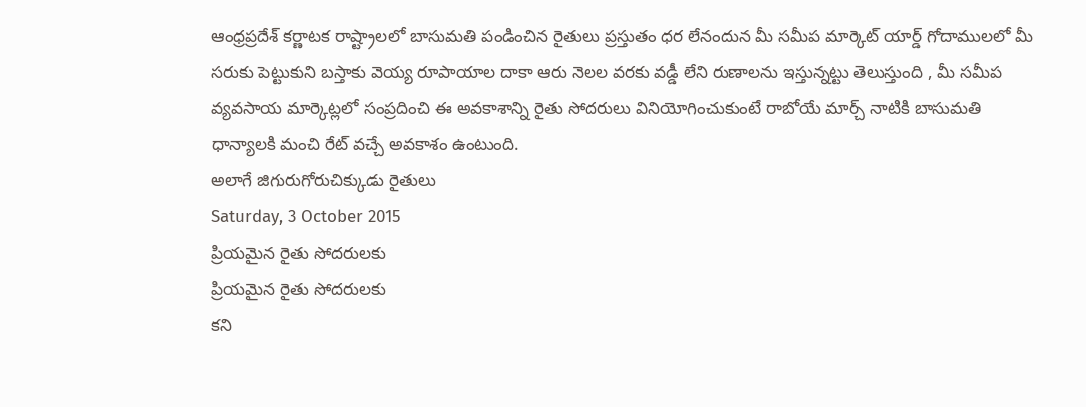ఆంధ్రప్రదేశ్ కర్ణాటక రాష్ట్రాలలో బాసుమతి పండించిన రైతులు ప్రస్తుతం ధర లేనందున మీ సమీప మార్కెట్ యార్డ్ గోదాములలో మీ సరుకు పెట్టుకుని బస్తాకు వెయ్య రూపాయాల దాకా ఆరు నెలల వరకు వడ్డీ లేని రుణాలను ఇస్తున్నట్టు తెలుస్తుంది , మీ సమీప వ్యవసాయ మార్కెట్లలో సంప్రదించి ఈ అవకాశాన్ని రైతు సోదరులు వినియోగించుకుంటే రాబోయే మార్చ్ నాటికి బాసుమతి ధాన్యాలకి మంచి రేట్ వచ్చే అవకాశం ఉంటుంది.
అలాగే జిగురుగోరుచిక్కుడు రైతులు
Saturday, 3 October 2015
ప్రియమైన రైతు సోదరులకు
ప్రియమైన రైతు సోదరులకు
కని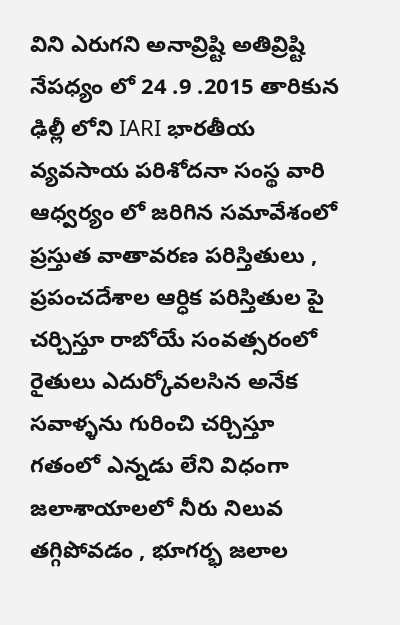విని ఎరుగని అనావ్రిష్టి అతివ్రిష్టి నేపధ్యం లో 24 .9 .2015 తారికున ఢిల్లీ లోని IARI భారతీయ వ్యవసాయ పరిశోదనా సంస్థ వారి ఆధ్వర్యం లో జరిగిన సమావేశంలో ప్రస్తుత వాతావరణ పరిస్తితులు , ప్రపంచదేశాల ఆర్ధిక పరిస్తితుల పై చర్చిస్తూ రాబోయే సంవత్సరంలో రైతులు ఎదుర్కోవలసిన అనేక సవాళ్ళను గురించి చర్చిస్తూ గతంలో ఎన్నడు లేని విధంగా జలాశాయాలలో నీరు నిలువ తగ్గిపోవడం , భూగర్భ జలాల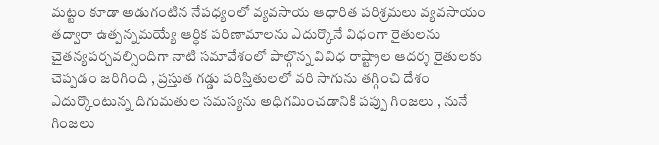మట్టం కూడా అడుగంటిన నేపధ్యంలో వ్యవసాయ ఆధారిత పరిశ్రమలు వ్యవసాయం తద్వారా ఉత్పన్నమయ్యే ఆర్ధిక పరిణామాలను ఎదుర్కొనే విధంగా రైతులను చైతన్యపర్చవల్సిందిగా నాటి సమావేశంలో పాల్గొన్న వివిధ రాష్ట్రాల ఆదర్శ రైతులకు చెప్పడం జరిగింది , ప్రస్తుత గడ్డు పరిస్తితులలో వరి సాగును తగ్గించి దేశం ఎదుర్కొంటున్న దిగుమతుల సమస్యను అధిగమించడానికి పప్పు గింజలు , నునే గింజలు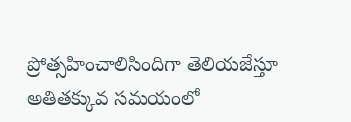ప్రోత్సహించాలిసిందిగా తెలియజేస్తూ
అతితక్కువ సమయంలో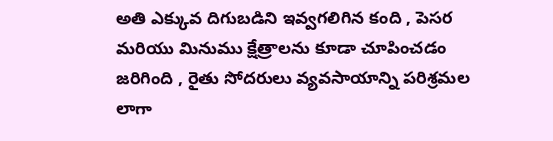అతి ఎక్కువ దిగుబడిని ఇవ్వగలిగిన కంది , పెసర మరియు మినుము క్షేత్రాలను కూడా చూపించడం జరిగింది , రైతు సోదరులు వ్యవసాయాన్ని పరిశ్రమల లాగా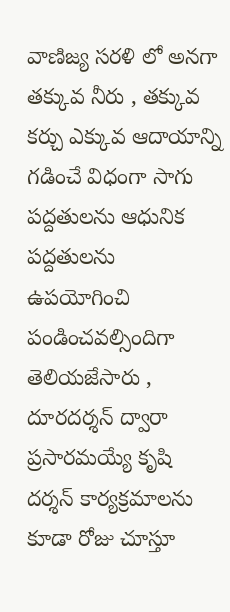వాణిజ్య సరళి లో అనగా తక్కువ నీరు , తక్కువ కర్చు ఎక్కువ ఆదాయాన్ని గడించే విధంగా సాగు పద్దతులను ఆధునిక పద్దతులను ఉపయోగించి పండించవల్సిందిగా తెలియజేసారు , దూరదర్శన్ ద్వారా ప్రసారమయ్యే కృషి దర్శన్ కార్యక్రమాలను కూడా రోజు చూస్తూ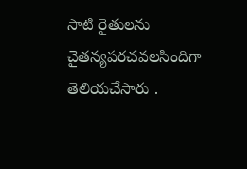సాటి రైతులను చైతన్యపరచవలసిందిగా తెలియచేసారు .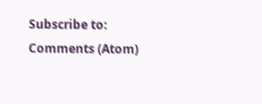Subscribe to:
Comments (Atom)